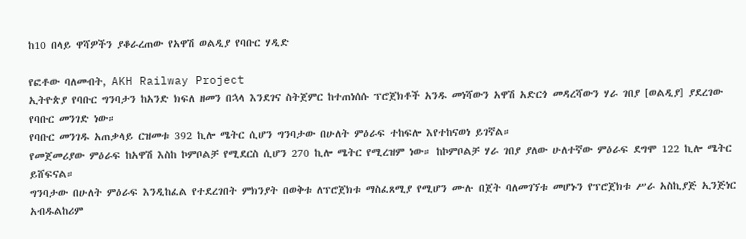ከ10 በላይ ዋሻዎችን ያቆራረጠው የአዋሽ ወልዲያ የባቡር ሃዲድ

የፎቶው ባለመብት, AKH Railway Project
ኢትዮጵያ የባቡር ግንባታን ከአንድ ክፍለ ዘመን በኋላ እንደገና ስትጀምር ከተጠነሰሱ ፕሮጀክቶች አንዱ መነሻውን አዋሽ አድርጎ መዳረሻውን ሃራ ገበያ [ወልዲያ] ያደረገው የባቡር መንገድ ነው።
የባቡር መንገዱ አጠቃላይ ርዝመቱ 392 ኪሎ ሜትር ሲሆን ግንባታው በሁለት ምዕራፍ ተከፍሎ እየተከናወነ ይገኛል።
የመጀመሪያው ምዕራፍ ከአዋሽ እስከ ኮምቦልቻ የሚደርስ ሲሆን 270 ኪሎ ሜትር የሚረዝም ነው። ከኮምቦልቻ ሃራ ገበያ ያለው ሁለተኛው ምዕራፍ ደግሞ 122 ኪሎ ሜትር ይሸፍናል።
ግንባታው በሁለት ምዕራፍ እንዲከፈል የተደረገበት ምክንያት በወቅቱ ለፕሮጀክቱ ማስፈጸሚያ የሚሆን ሙሉ በጀት ባለመገኘቱ መሆኑን የፕሮጀክቱ ሥራ አስኪያጅ ኢንጅነር አብዱልከሪም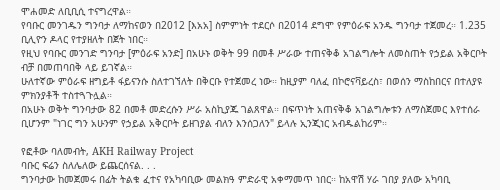ሞሐመድ ለቢቢሲ ተናግረዋል።
የባቡር መንገዱን ግንባታ ለማከናወን በ2012 [እአአ] ስምምነት ተደርሶ በ2014 ደግሞ የምዕራፍ አንዱ ግንባታ ተጀመረ። 1.235 ቢሊዮን ዶላር የተያዘለት በጀት ነበር።
የዚህ የባቡር መንገድ ግንባታ [ምዕራፍ አንድ] በአሁኑ ወቅት 99 በመቶ ሥራው ተጠናቅቆ አገልግሎት ለመስጠት የኃይል አቅርቦት ብቻ በመጠባበቅ ላይ ይገኛል።
ሁለተኛው ምዕራፍ ዘግይቶ ፋይናንሱ ስለተገኘለት በቅርቡ የተጀመረ ነው። ከዚያም ባለፈ በኮሮናቫይረስ፣ በወሰን ማስከበርና በተለያዩ ምክንያቶች ተስተጓጉሏል።
በአሁኑ ወቅት ግንባታው 82 በመቶ መድረሱን ሥራ አስኪያጁ ገልጸዋል። በፍጥነት አጠናቅቆ አገልግሎቱን ለማስጀመር እየተሰራ ቢሆንም "ነገር ግን አሁንም የኃይል አቅርቦት ይዘገያል ብለን እንሰጋለን" ይላሉ ኢንጂነር አብዱልከሪም።

የፎቶው ባለመብት, AKH Railway Project
ባቡር ፍሬን ስለሌለው ይጨርሰናል. . .
ግንባታው ከመጀመሩ በፊት ትልቁ ፈተና የአካባቢው መልክዓ ምድራዊ አቀማመጥ ነበር። ከአዋሽ ሃራ ገበያ ያለው አካባቢ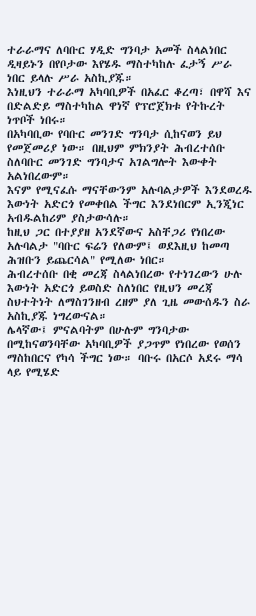ተራራማና ለባቡር ሃዲድ ግንባታ አመች ስላልነበር ዲዛይኑን በየቦታው እየሄዱ ማስተካከሉ ፈታኝ ሥራ ነበር ይላሉ ሥራ አስኪያጁ።
እነዚህን ተራራማ አካባቢዎች በአፈር ቆረጣ፣ በዋሻ እና በድልድይ ማስተካከል ዋነኛ የፕሮጀክቱ የትኩረት ነጥቦች ነበሩ።
በአካባቢው የባቡር መንገድ ግንባታ ሲከናወን ይህ የመጀመሪያ ነው። በዚህም ምክንያት ሕብረተሰቡ ስለባቡር መንገድ ግንባታና አገልግሎት እውቀት አልነበረውም።
እናም የሚናፈሱ ማናቸውንም አሉባልታዎች እንደወረዱ እውነት አድርጎ የመቀበል ችግር እንደነበርም ኢንጂነር አብዱልከሪም ያስታውሳሉ።
ከዚህ ጋር በተያያዘ አንደኛውና አስቸጋሪ የነበረው አሉባልታ "ባቡር ፍሬን የለውም፤ ወደእዚህ ከመጣ ሕዝቡን ይጨርሳል" የሚለው ነበር።
ሕብረተሰቡ በቂ መረጃ ስላልነበረው የተነገረውን ሁሉ እውነት አድርጎ ይወስድ ስለነበር የዚህን መረጃ ስህተትነት ለማስገንዘብ ረዘም ያለ ጊዜ መውሰዱን ስራ አስኪያጁ ነግረውናል።
ሌላኛው፤ ምናልባትም በሁሉም ግንባታው በሚከናወንባቸው አካባቢዎች ያጋጥም የነበረው የወሰን ማስከበርና የካሳ ችግር ነው። ባቡሩ በአርሶ አደሩ ማሳ ላይ የሚሄድ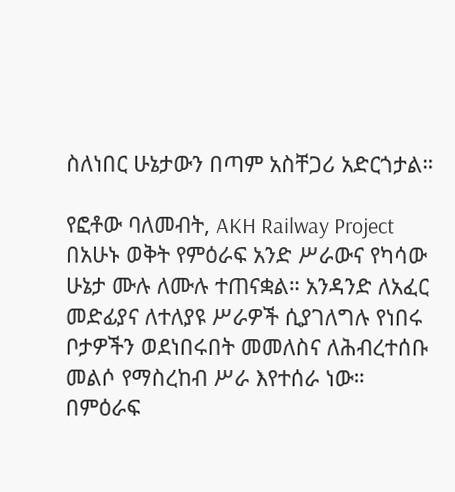ስለነበር ሁኔታውን በጣም አስቸጋሪ አድርጎታል።

የፎቶው ባለመብት, AKH Railway Project
በአሁኑ ወቅት የምዕራፍ አንድ ሥራውና የካሳው ሁኔታ ሙሉ ለሙሉ ተጠናቋል። አንዳንድ ለአፈር መድፊያና ለተለያዩ ሥራዎች ሲያገለግሉ የነበሩ ቦታዎችን ወደነበሩበት መመለስና ለሕብረተሰቡ መልሶ የማስረከብ ሥራ እየተሰራ ነው።
በምዕራፍ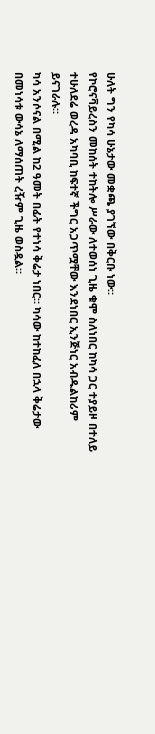ሁለት ግን የካሳ ሁኔታው መቋጫ ያገኘው በቅርቡ ነው።
የኮሮናቫይረስን መከሰት ተከትሎ ሥራው ለተወሰነ ጊዜ ቁሞ ስለነበር ከካሳ ጋር ተያይዞ በተለይ ተሁለደሬ ወረዳ አካባቢ ከፍተኛ ችግር አጋጥሟቸው እንደነበር ኢንጅነር አብዱልከሪም ይናገራሉ።
ካሳ አንሶናል በሚል ከ2 ዓመት በፊት የተነሳ ቅሬታ ነበር። ካሳው ከተከፈለ በኋላ ቅሬታው በመነሳቱ ውሳኔ ለማሰጠት ረዥም ጊዜ ወስዷል።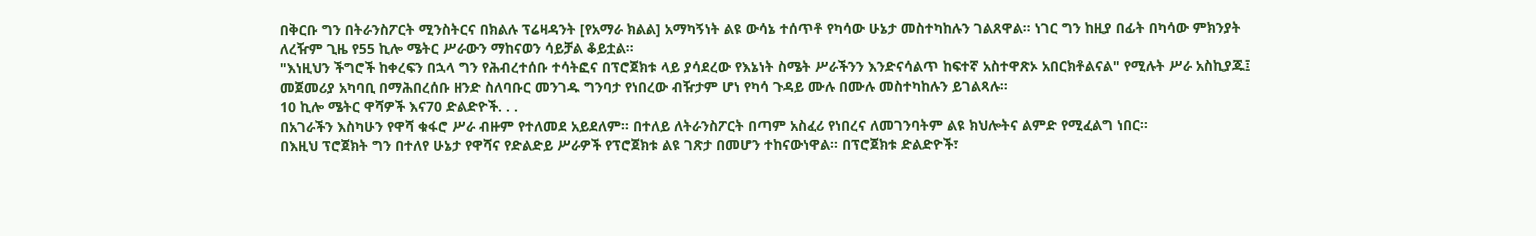በቅርቡ ግን በትራንስፖርት ሚንስትርና በክልሉ ፕሬዛዳንት [የአማራ ክልል] አማካኝነት ልዩ ውሳኔ ተሰጥቶ የካሳው ሁኔታ መስተካከሉን ገልጸዋል። ነገር ግን ከዚያ በፊት በካሳው ምክንያት ለረዥም ጊዜ የ55 ኪሎ ሜትር ሥራውን ማከናወን ሳይቻል ቆይቷል።
"እነዚህን ችግሮች ከቀረፍን በኋላ ግን የሕብረተሰቡ ተሳትፎና በፕሮጀክቱ ላይ ያሳደረው የእኔነት ስሜት ሥራችንን እንድናሳልጥ ከፍተኛ አስተዋጽኦ አበርክቶልናል" የሚሉት ሥራ አስኪያጁ፤ መጀመሪያ አካባቢ በማሕበረሰቡ ዘንድ ስለባቡር መንገዱ ግንባታ የነበረው ብዥታም ሆነ የካሳ ጉዳይ ሙሉ በሙሉ መስተካከሉን ይገልጻሉ።
10 ኪሎ ሜትር ዋሻዎች እና70 ድልድዮች. . .
በአገራችን እስካሁን የዋሻ ቁፋሮ ሥራ ብዙም የተለመደ አይደለም። በተለይ ለትራንስፖርት በጣም አስፈሪ የነበረና ለመገንባትም ልዩ ክህሎትና ልምድ የሚፈልግ ነበር።
በእዚህ ፕሮጀክት ግን በተለየ ሁኔታ የዋሻና የድልድይ ሥራዎች የፕሮጀክቱ ልዩ ገጽታ በመሆን ተከናውነዋል። በፕሮጀክቱ ድልድዮች፣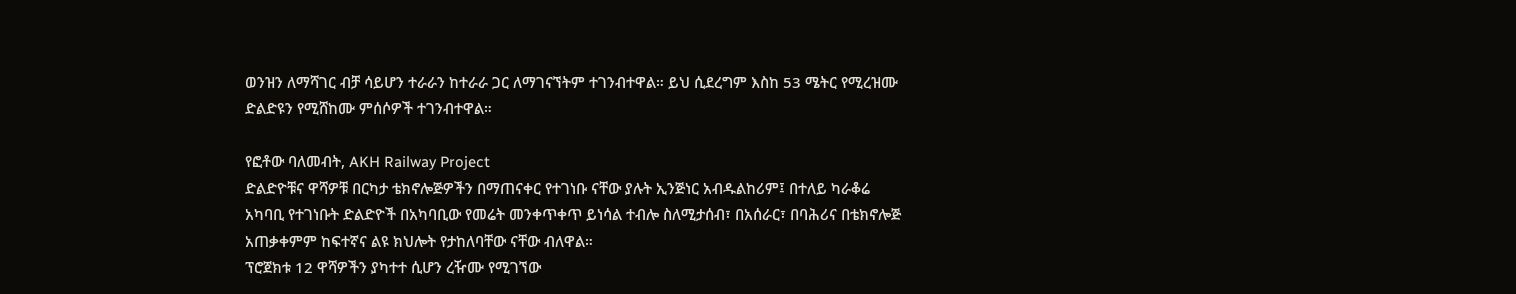ወንዝን ለማሻገር ብቻ ሳይሆን ተራራን ከተራራ ጋር ለማገናኘትም ተገንብተዋል። ይህ ሲደረግም እስከ 53 ሜትር የሚረዝሙ ድልድዩን የሚሸከሙ ምሰሶዎች ተገንብተዋል።

የፎቶው ባለመብት, AKH Railway Project
ድልድዮቹና ዋሻዎቹ በርካታ ቴክኖሎጅዎችን በማጠናቀር የተገነቡ ናቸው ያሉት ኢንጅነር አብዱልከሪም፤ በተለይ ካራቆሬ አካባቢ የተገነቡት ድልድዮች በአካባቢው የመሬት መንቀጥቀጥ ይነሳል ተብሎ ስለሚታሰብ፣ በአሰራር፣ በባሕሪና በቴክኖሎጅ አጠቃቀምም ከፍተኛና ልዩ ክህሎት የታከለባቸው ናቸው ብለዋል።
ፕሮጀክቱ 12 ዋሻዎችን ያካተተ ሲሆን ረዥሙ የሚገኘው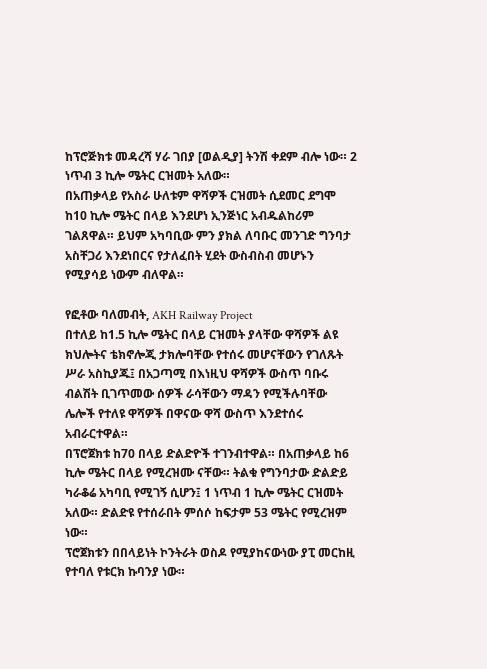ከፕሮጅክቱ መዳረሻ ሃራ ገበያ [ወልዲያ] ትንሽ ቀደም ብሎ ነው። 2 ነጥብ 3 ኪሎ ሜትር ርዝመት አለው።
በአጠቃላይ የአስራ ሁለቱም ዋሻዎች ርዝመት ሲደመር ደግሞ ከ10 ኪሎ ሜትር በላይ እንደሆነ ኢንጅነር አብዱልከሪም ገልጸዋል። ይህም አካባቢው ምን ያክል ለባቡር መንገድ ግንባታ አስቸጋሪ እንደነበርና የታለፈበት ሂደት ውስብስብ መሆኑን የሚያሳይ ነውም ብለዋል።

የፎቶው ባለመብት, AKH Railway Project
በተለይ ከ1.5 ኪሎ ሜትር በላይ ርዝመት ያላቸው ዋሻዎች ልዩ ክህሎትና ቴክኖሎጂ ታክሎባቸው የተሰሩ መሆናቸውን የገለጹት ሥራ አስኪያጁ፤ በአጋጣሚ በእነዚህ ዋሻዎች ውስጥ ባቡሩ ብልሽት ቢገጥመው ሰዎች ራሳቸውን ማዳን የሚችሉባቸው ሌሎች የተለዩ ዋሻዎች በዋናው ዋሻ ውስጥ እንደተሰሩ አብራርተዋል።
በፕሮጀክቱ ከ70 በላይ ድልድዮች ተገንብተዋል። በአጠቃላይ ከ6 ኪሎ ሜትር በላይ የሚረዝሙ ናቸው። ትልቁ የግንባታው ድልድይ ካራቆሬ አካባቢ የሚገኝ ሲሆን፤ 1 ነጥብ 1 ኪሎ ሜትር ርዝመት አለው። ድልድዩ የተሰራበት ምሰሶ ከፍታም 53 ሜትር የሚረዝም ነው።
ፕሮጀክቱን በበላይነት ኮንትራት ወስዶ የሚያከናውነው ያፒ መርከዚ የተባለ የቱርክ ኩባንያ ነው።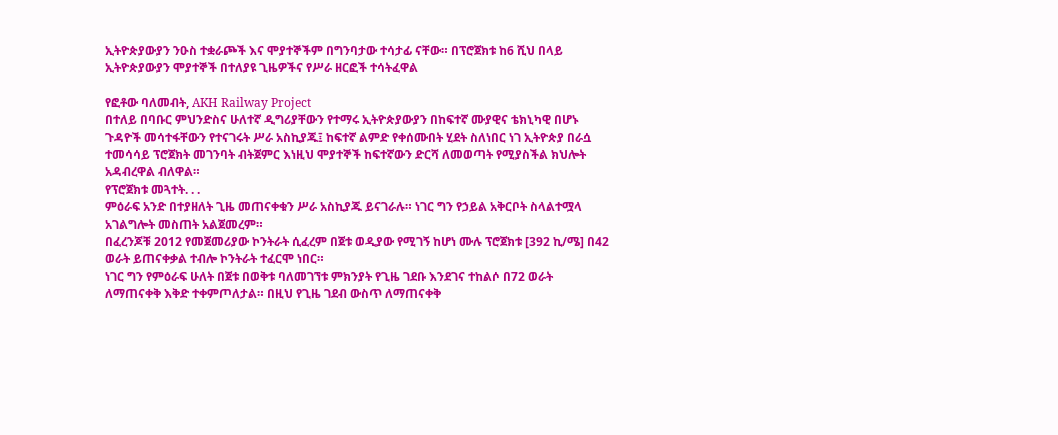ኢትዮጵያውያን ንዑስ ተቋራጮች እና ሞያተኞችም በግንባታው ተሳታፊ ናቸው። በፕሮጀክቱ ከ6 ሺህ በላይ ኢትዮጵያውያን ሞያተኞች በተለያዩ ጊዜዎችና የሥራ ዘርፎች ተሳትፈዋል

የፎቶው ባለመብት, AKH Railway Project
በተለይ በባቡር ምህንድስና ሁለተኛ ዲግሪያቸውን የተማሩ ኢትዮጵያውያን በከፍተኛ ሙያዊና ቴክኒካዊ በሆኑ ጉዳዮች መሳተፋቸውን የተናገሩት ሥራ አስኪያጁ፤ ከፍተኛ ልምድ የቀሰሙበት ሂደት ስለነበር ነገ ኢትዮጵያ በራሷ ተመሳሳይ ፕሮጀክት መገንባት ብትጀምር እነዚህ ሞያተኞች ከፍተኛውን ድርሻ ለመወጣት የሚያስችል ክህሎት አዳብረዋል ብለዋል።
የፕሮጀክቱ መጓተት. . .
ምዕራፍ አንድ በተያዘለት ጊዜ መጠናቀቁን ሥራ አስኪያጁ ይናገራሉ። ነገር ግን የኃይል አቅርቦት ስላልተሟላ አገልግሎት መስጠት አልጀመረም።
በፈረንጆቹ 2012 የመጀመሪያው ኮንትራት ሲፈረም በጀቱ ወዲያው የሚገኝ ከሆነ ሙሉ ፕሮጀክቱ [392 ኪ/ሜ] በ42 ወራት ይጠናቀቃል ተብሎ ኮንትራት ተፈርሞ ነበር።
ነገር ግን የምዕራፍ ሁለት በጀቱ በወቅቱ ባለመገኘቱ ምክንያት የጊዜ ገደቡ እንደገና ተከልሶ በ72 ወራት ለማጠናቀቅ እቅድ ተቀምጦለታል። በዚህ የጊዜ ገደብ ውስጥ ለማጠናቀቅ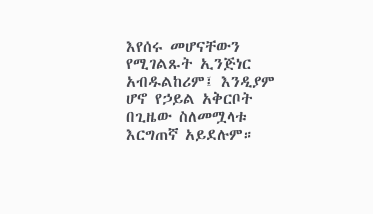እየሰሩ መሆናቸውን የሚገልጹት ኢንጅነር አብዱልከሪም፤ እንዲያም ሆኖ የኃይል አቅርቦት በጊዜው ስለመሟላቱ እርግጠኛ አይደሉም።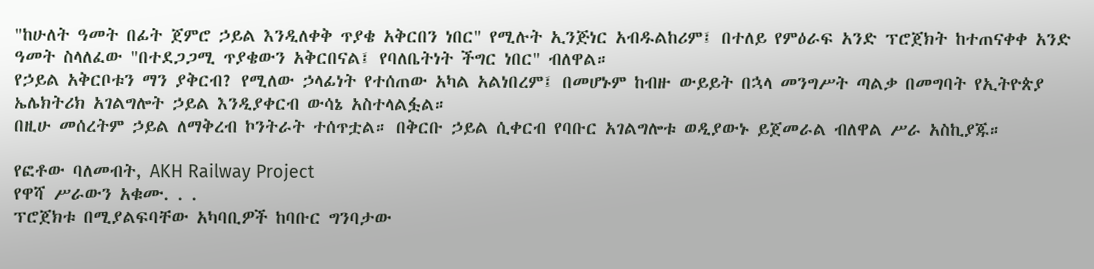"ከሁለት ዓመት በፊት ጀምሮ ኃይል እንዲለቀቅ ጥያቄ አቅርበን ነበር" የሚሉት ኢንጅነር አብዱልከሪም፤ በተለይ የምዕራፍ አንድ ፕሮጀክት ከተጠናቀቀ አንድ ዓመት ስላለፈው "በተደጋጋሚ ጥያቄውን አቅርበናል፤ የባለቤትነት ችግር ነበር" ብለዋል።
የኃይል አቅርቦቱን ማን ያቅርብ? የሚለው ኃላፊነት የተሰጠው አካል አልነበረም፤ በመሆኑም ከብዙ ውይይት በኋላ መንግሥት ጣልቃ በመግባት የኢትዮጵያ ኤሌክትሪክ አገልግሎት ኃይል እንዲያቀርብ ውሳኔ አስተላልፏል።
በዚሁ መሰረትም ኃይል ለማቅረብ ኮንትራት ተሰጥቷል። በቅርቡ ኃይል ሲቀርብ የባቡር አገልግሎቱ ወዲያውኑ ይጀመራል ብለዋል ሥራ አስኪያጁ።

የፎቶው ባለመብት, AKH Railway Project
የዋሻ ሥራውን አቁሙ. . .
ፕሮጀክቱ በሚያልፍባቸው አካባቢዎች ከባቡር ግንባታው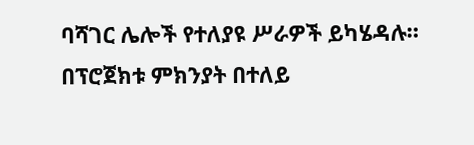ባሻገር ሌሎች የተለያዩ ሥራዎች ይካሄዳሉ።
በፕሮጀክቱ ምክንያት በተለይ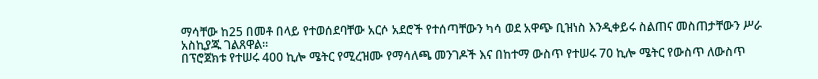ማሳቸው ከ25 በመቶ በላይ የተወሰደባቸው አርሶ አደሮች የተሰጣቸውን ካሳ ወደ አዋጭ ቢዝነስ እንዲቀይሩ ስልጠና መስጠታቸውን ሥራ አስኪያጁ ገልጸዋል።
በፕሮጀክቱ የተሠሩ 400 ኪሎ ሜትር የሚረዝሙ የማሳለጫ መንገዶች እና በከተማ ውስጥ የተሠሩ 70 ኪሎ ሜትር የውስጥ ለውስጥ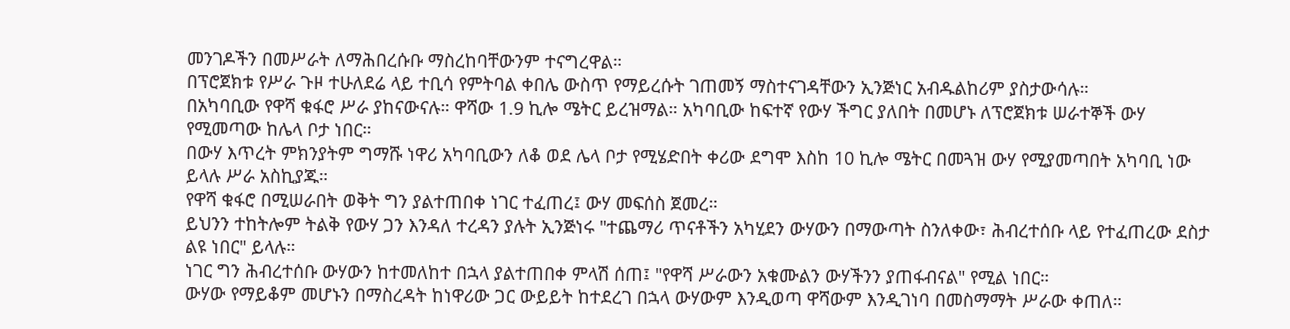መንገዶችን በመሥራት ለማሕበረሱቡ ማስረከባቸውንም ተናግረዋል።
በፕሮጀክቱ የሥራ ጉዞ ተሁለደሬ ላይ ተቢሳ የምትባል ቀበሌ ውስጥ የማይረሱት ገጠመኝ ማስተናገዳቸውን ኢንጅነር አብዱልከሪም ያስታውሳሉ።
በአካባቢው የዋሻ ቁፋሮ ሥራ ያከናውናሉ። ዋሻው 1.9 ኪሎ ሜትር ይረዝማል። አካባቢው ከፍተኛ የውሃ ችግር ያለበት በመሆኑ ለፕሮጀክቱ ሠራተኞች ውሃ የሚመጣው ከሌላ ቦታ ነበር።
በውሃ እጥረት ምክንያትም ግማሹ ነዋሪ አካባቢውን ለቆ ወደ ሌላ ቦታ የሚሄድበት ቀሪው ደግሞ እስከ 10 ኪሎ ሜትር በመጓዝ ውሃ የሚያመጣበት አካባቢ ነው ይላሉ ሥራ አስኪያጁ።
የዋሻ ቁፋሮ በሚሠራበት ወቅት ግን ያልተጠበቀ ነገር ተፈጠረ፤ ውሃ መፍሰስ ጀመረ።
ይህንን ተከትሎም ትልቅ የውሃ ጋን እንዳለ ተረዳን ያሉት ኢንጅነሩ "ተጨማሪ ጥናቶችን አካሂደን ውሃውን በማውጣት ስንለቀው፣ ሕብረተሰቡ ላይ የተፈጠረው ደስታ ልዩ ነበር" ይላሉ።
ነገር ግን ሕብረተሰቡ ውሃውን ከተመለከተ በኋላ ያልተጠበቀ ምላሽ ሰጠ፤ "የዋሻ ሥራውን አቁሙልን ውሃችንን ያጠፋብናል" የሚል ነበር።
ውሃው የማይቆም መሆኑን በማስረዳት ከነዋሪው ጋር ውይይት ከተደረገ በኋላ ውሃውም እንዲወጣ ዋሻውም እንዲገነባ በመስማማት ሥራው ቀጠለ።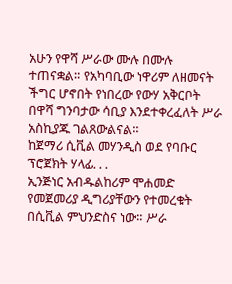አሁን የዋሻ ሥራው ሙሉ በሙሉ ተጠናቋል። የአካባቢው ነዋሪም ለዘመናት ችግር ሆኖበት የነበረው የውሃ አቅርቦት በዋሻ ግንባታው ሳቢያ እንደተቀረፈለት ሥራ አስኪያጁ ገልጸውልናል።
ከጀማሪ ሲቪል መሃንዲስ ወደ የባቡር ፕሮጀክት ሃላፊ. . .
ኢንጅነር አብዱልከሪም ሞሐመድ የመጀመሪያ ዲግሪያቸውን የተመረቁት በሲቪል ምህንድስና ነው። ሥራ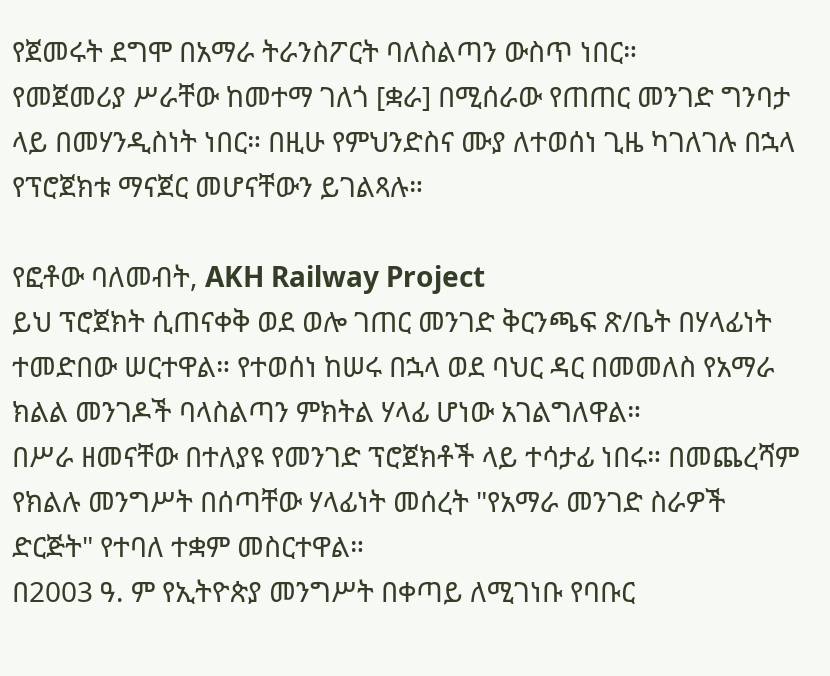የጀመሩት ደግሞ በአማራ ትራንስፖርት ባለስልጣን ውስጥ ነበር።
የመጀመሪያ ሥራቸው ከመተማ ገለጎ [ቋራ] በሚሰራው የጠጠር መንገድ ግንባታ ላይ በመሃንዲስነት ነበር። በዚሁ የምህንድስና ሙያ ለተወሰነ ጊዜ ካገለገሉ በኋላ የፕሮጀክቱ ማናጀር መሆናቸውን ይገልጻሉ።

የፎቶው ባለመብት, AKH Railway Project
ይህ ፕሮጀክት ሲጠናቀቅ ወደ ወሎ ገጠር መንገድ ቅርንጫፍ ጽ/ቤት በሃላፊነት ተመድበው ሠርተዋል። የተወሰነ ከሠሩ በኋላ ወደ ባህር ዳር በመመለስ የአማራ ክልል መንገዶች ባላስልጣን ምክትል ሃላፊ ሆነው አገልግለዋል።
በሥራ ዘመናቸው በተለያዩ የመንገድ ፕሮጀክቶች ላይ ተሳታፊ ነበሩ። በመጨረሻም የክልሉ መንግሥት በሰጣቸው ሃላፊነት መሰረት "የአማራ መንገድ ስራዎች ድርጅት" የተባለ ተቋም መስርተዋል።
በ2003 ዓ. ም የኢትዮጵያ መንግሥት በቀጣይ ለሚገነቡ የባቡር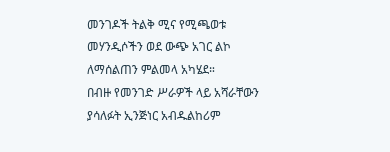መንገዶች ትልቅ ሚና የሚጫወቱ መሃንዲሶችን ወደ ውጭ አገር ልኮ ለማሰልጠን ምልመላ አካሄደ።
በብዙ የመንገድ ሥራዎች ላይ አሻራቸውን ያሳለፉት ኢንጅነር አብዱልከሪም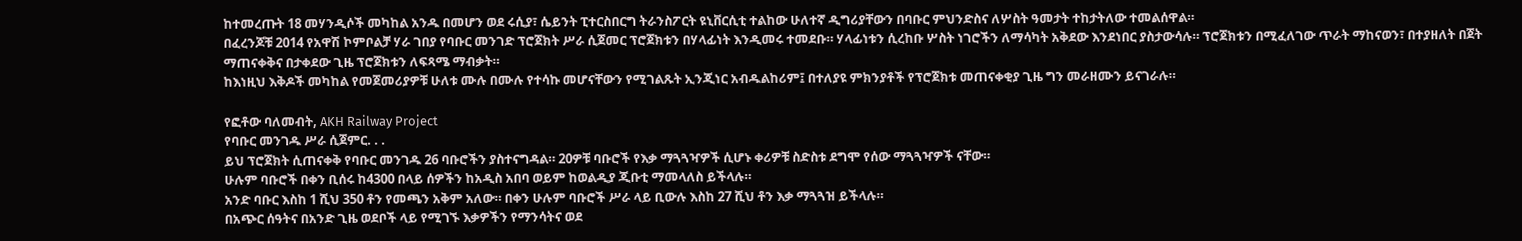ከተመረጡት 18 መሃንዲሶች መካከል አንዱ በመሆን ወደ ሩሲያ፣ ሴይንት ፒተርስበርግ ትራንስፖርት ዩኒቨርሲቲ ተልከው ሁለተኛ ዲግሪያቸውን በባቡር ምህንድስና ለሦስት ዓመታት ተከታትለው ተመልሰዋል።
በፈረንጆቹ 2014 የአዋሽ ኮምቦልቻ ሃራ ገበያ የባቡር መንገድ ፕሮጀክት ሥራ ሲጀመር ፕሮጀክቱን በሃላፊነት እንዲመሩ ተመደቡ። ሃላፊነቱን ሲረከቡ ሦስት ነገሮችን ለማሳካት አቅደው እንደነበር ያስታውሳሉ። ፕሮጀክቱን በሚፈለገው ጥራት ማከናወን፣ በተያዘለት በጀት ማጠናቀቅና በታቀደው ጊዜ ፕሮጀክቱን ለፍጻሜ ማብቃት።
ከእነዚህ እቅዶች መካከል የመጀመሪያዎቹ ሁለቱ ሙሉ በሙሉ የተሳኩ መሆናቸውን የሚገልጹት ኢንጂነር አብዱልከሪም፤ በተለያዩ ምክንያቶች የፕሮጀክቱ መጠናቀቂያ ጊዜ ግን መራዘሙን ይናገራሉ።

የፎቶው ባለመብት, AKH Railway Project
የባቡር መንገዱ ሥራ ሲጀምር. . .
ይህ ፕሮጀክት ሲጠናቀቅ የባቡር መንገዱ 26 ባቡሮችን ያስተናግዳል። 20ዎቹ ባቡሮች የእቃ ማጓጓዣዎች ሲሆኑ ቀሪዎቹ ስድስቱ ደግሞ የሰው ማጓጓዣዎች ናቸው።
ሁሉም ባቡሮች በቀን ቢሰሩ ከ4300 በላይ ሰዎችን ከአዲስ አበባ ወይም ከወልዲያ ጂቡቲ ማመላለስ ይችላሉ።
አንድ ባቡር እስከ 1 ሺህ 350 ቶን የመጫን አቅም አለው። በቀን ሁሉም ባቡሮች ሥራ ላይ ቢውሉ እስከ 27 ሺህ ቶን እቃ ማጓጓዝ ይችላሉ።
በአጭር ሰዓትና በአንድ ጊዜ ወደቦች ላይ የሚገኙ እቃዎችን የማንሳትና ወደ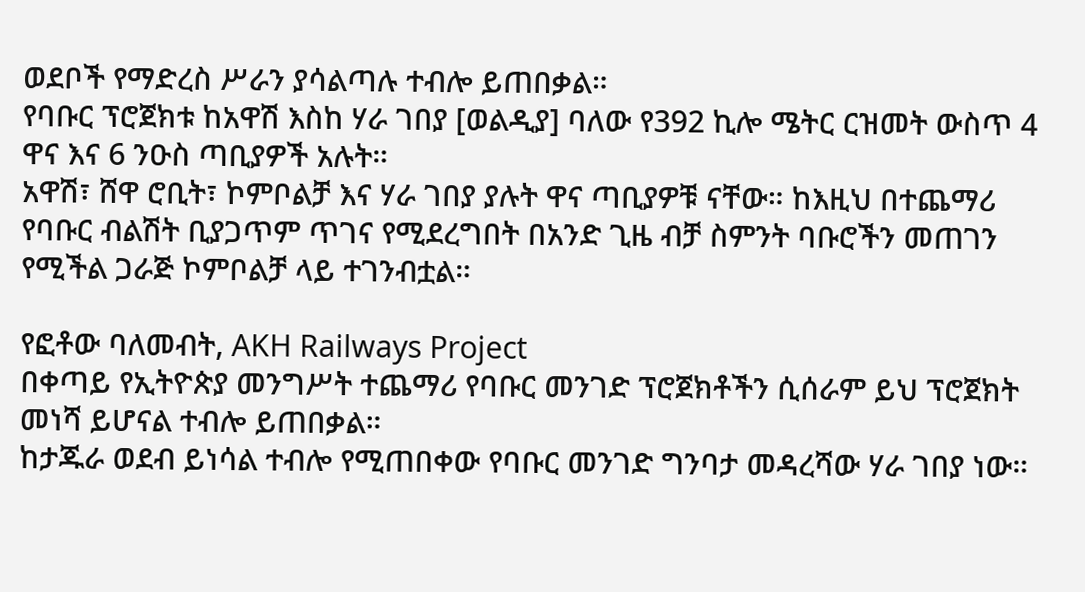ወደቦች የማድረስ ሥራን ያሳልጣሉ ተብሎ ይጠበቃል።
የባቡር ፕሮጀክቱ ከአዋሽ እስከ ሃራ ገበያ [ወልዲያ] ባለው የ392 ኪሎ ሜትር ርዝመት ውስጥ 4 ዋና እና 6 ንዑስ ጣቢያዎች አሉት።
አዋሽ፣ ሸዋ ሮቢት፣ ኮምቦልቻ እና ሃራ ገበያ ያሉት ዋና ጣቢያዎቹ ናቸው። ከእዚህ በተጨማሪ የባቡር ብልሽት ቢያጋጥም ጥገና የሚደረግበት በአንድ ጊዜ ብቻ ስምንት ባቡሮችን መጠገን የሚችል ጋራጅ ኮምቦልቻ ላይ ተገንብቷል።

የፎቶው ባለመብት, AKH Railways Project
በቀጣይ የኢትዮጵያ መንግሥት ተጨማሪ የባቡር መንገድ ፕሮጀክቶችን ሲሰራም ይህ ፕሮጀክት መነሻ ይሆናል ተብሎ ይጠበቃል።
ከታጁራ ወደብ ይነሳል ተብሎ የሚጠበቀው የባቡር መንገድ ግንባታ መዳረሻው ሃራ ገበያ ነው።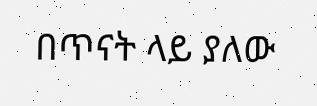በጥናት ላይ ያለው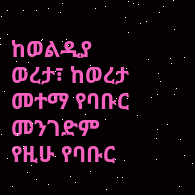ከወልዲያ ወረታ፣ ከወረታ መተማ የባቡር መንገድም የዚሁ የባቡር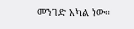መንገድ አካል ነው።